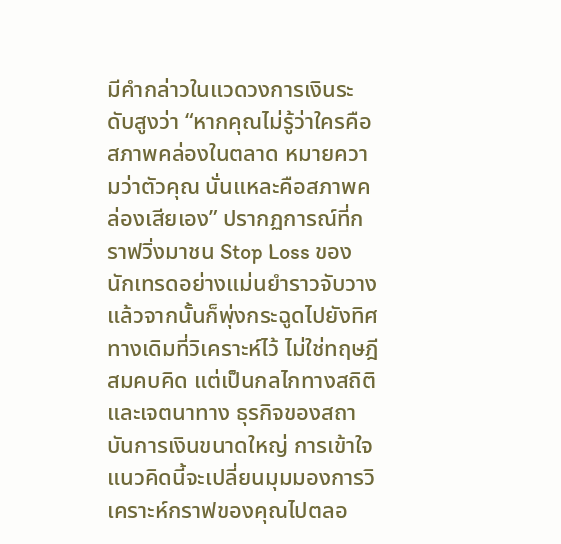มีคำกล่าวในแวดวงการเงินระดับสูงว่า “หากคุณไม่รู้ว่าใครคือสภาพคล่องในตลาด หมายความว่าตัวคุณ นั่นแหละคือสภาพคล่องเสียเอง” ปรากฏการณ์ที่กราฟวิ่งมาชน Stop Loss ของนักเทรดอย่างแม่นยำราวจับวาง แล้วจากนั้นก็พุ่งกระฉูดไปยังทิศทางเดิมที่วิเคราะห์ไว้ ไม่ใช่ทฤษฎีสมคบคิด แต่เป็นกลไกทางสถิติและเจตนาทาง ธุรกิจของสถาบันการเงินขนาดใหญ่ การเข้าใจแนวคิดนี้จะเปลี่ยนมุมมองการวิเคราะห์กราฟของคุณไปตลอ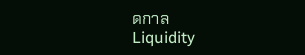ดกาล
Liquidity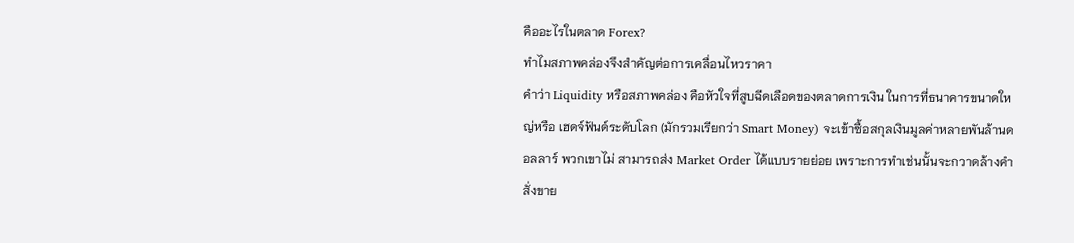คืออะไรในตลาด Forex?
ทำไมสภาพคล่องจึงสำคัญต่อการเคลื่อนไหวราคา
คำว่า Liquidity หรือสภาพคล่อง คือหัวใจที่สูบฉีดเลือดของตลาดการเงิน ในการที่ธนาคารขนาดใหญ่หรือ เฮดจ์ฟันด์ระดับโลก (มักรวมเรียกว่า Smart Money) จะเข้าซื้อสกุลเงินมูลค่าหลายพันล้านดอลลาร์ พวกเขาไม่ สามารถส่ง Market Order ได้แบบรายย่อย เพราะการทำเช่นนั้นจะกวาดล้างคำสั่งขาย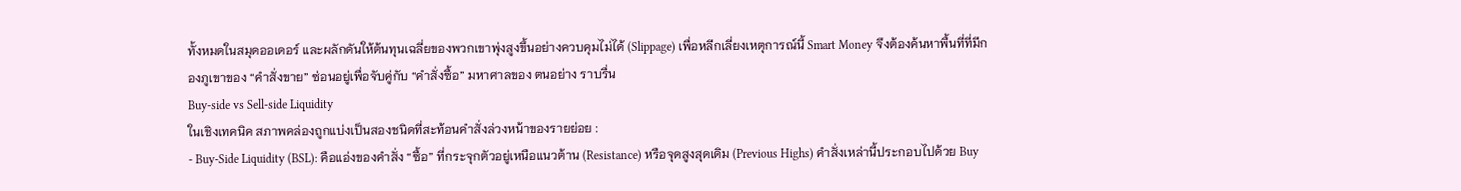ทั้งหมดในสมุดออเดอร์ และผลักดันให้ต้นทุนเฉลี่ยของพวกเขาพุ่งสูงขึ้นอย่างควบคุมไม่ได้ (Slippage) เพื่อหลีกเลี่ยงเหตุการณ์นี้ Smart Money จึงต้องค้นหาพื้นที่ที่มีกองภูเขาของ “คำสั่งขาย” ซ่อนอยู่เพื่อจับคู่กับ “คำสั่งซื้อ” มหาศาลของ ตนอย่าง ราบรื่น
Buy-side vs Sell-side Liquidity
ในเชิงเทคนิค สภาพคล่องถูกแบ่งเป็นสองชนิดที่สะท้อนคำสั่งล่วงหน้าของรายย่อย :
- Buy-Side Liquidity (BSL): คือแอ่งของคำสั่ง “ซื้อ” ที่กระจุกตัวอยู่เหนือแนวต้าน (Resistance) หรือจุดสูงสุดเดิม (Previous Highs) คำสั่งเหล่านี้ประกอบไปด้วย Buy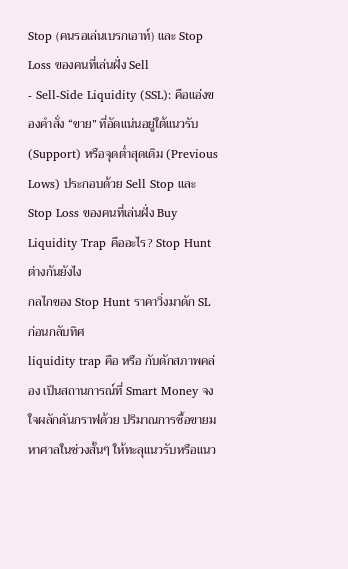Stop (คนรอเล่นเบรกเอาท์) และ Stop Loss ของคนที่เล่นฝั่ง Sell
- Sell-Side Liquidity (SSL): คือแอ่งของคำสั่ง “ขาย” ที่อัดแน่นอยู่ใต้แนวรับ (Support) หรือจุดต่ำสุดเดิม (Previous Lows) ประกอบด้วย Sell Stop และ Stop Loss ของคนที่เล่นฝั่ง Buy
Liquidity Trap คืออะไร? Stop Hunt ต่างกันยังไง
กลไกของ Stop Hunt ราคาวิ่งมาดัก SL ก่อนกลับทิศ
liquidity trap คือ หรือ กับดักสภาพคล่อง เป็นสถานการณ์ที่ Smart Money จงใจผลักดันกราฟด้วย ปริมาณการซื้อขายมหาศาลในช่วงสั้นๆ ให้ทะลุแนวรับหรือแนว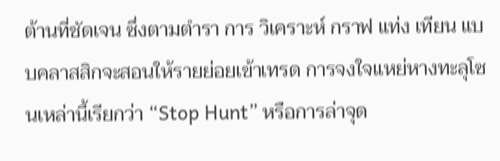ต้านที่ชัดเจน ซึ่งตามตำรา การ วิเคราะห์ กราฟ แท่ง เทียน แบบคลาสสิกจะสอนให้รายย่อยเข้าเทรด การจงใจแหย่หางทะลุโซนเหล่านี้เรียกว่า “Stop Hunt” หรือการล่าจุด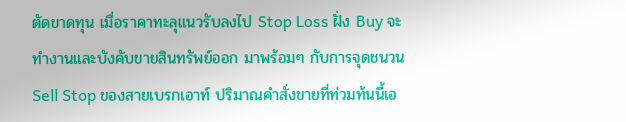ตัดขาดทุน เมื่อราคาทะลุแนวรับลงไป Stop Loss ฝั่ง Buy จะทำงานและบังคับขายสินทรัพย์ออก มาพร้อมๆ กับการจุดชนวน Sell Stop ของสายเบรกเอาท์ ปริมาณคำสั่งขายที่ท่วมท้นนี้เอ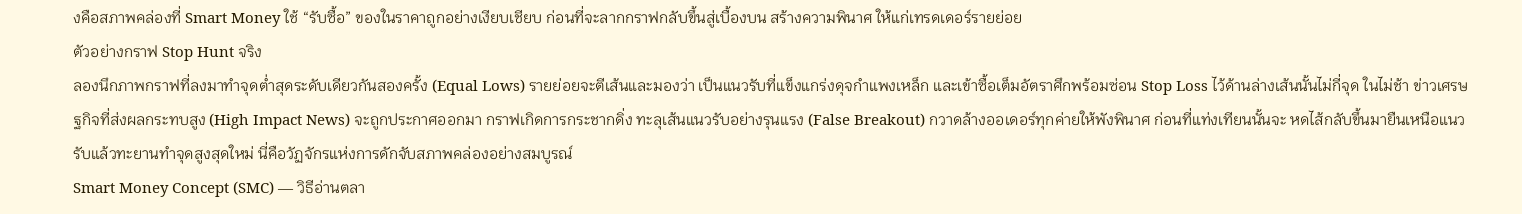งคือสภาพคล่องที่ Smart Money ใช้ “รับซื้อ” ของในราคาถูกอย่างเงียบเชียบ ก่อนที่จะลากกราฟกลับขึ้นสู่เบื้องบน สร้างความพินาศ ให้แก่เทรดเดอร์รายย่อย
ตัวอย่างกราฟ Stop Hunt จริง
ลองนึกภาพกราฟที่ลงมาทำจุดต่ำสุดระดับเดียวกันสองครั้ง (Equal Lows) รายย่อยจะตีเส้นและมองว่า เป็นแนวรับที่แข็งแกร่งดุจกำแพงเหล็ก และเข้าซื้อเต็มอัตราศึกพร้อมซ่อน Stop Loss ไว้ด้านล่างเส้นนั้นไม่กี่จุด ในไม่ช้า ข่าวเศรษฐกิจที่ส่งผลกระทบสูง (High Impact News) จะถูกประกาศออกมา กราฟเกิดการกระชากดิ่ง ทะลุเส้นแนวรับอย่างรุนแรง (False Breakout) กวาดล้างออเดอร์ทุกค่ายให้พังพินาศ ก่อนที่แท่งเทียนนั้นจะ หดไส้กลับขึ้นมายืนเหนือแนวรับแล้วทะยานทำจุดสูงสุดใหม่ นี่คือวัฏจักรแห่งการดักจับสภาพคล่องอย่างสมบูรณ์
Smart Money Concept (SMC) — วิธีอ่านตลา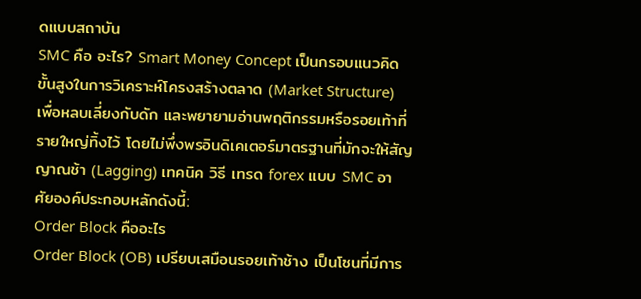ดแบบสถาบัน
SMC คือ อะไร? Smart Money Concept เป็นกรอบแนวคิดขั้นสูงในการวิเคราะห์โครงสร้างตลาด (Market Structure) เพื่อหลบเลี่ยงกับดัก และพยายามอ่านพฤติกรรมหรือรอยเท้าที่รายใหญ่ทิ้งไว้ โดยไม่พึ่งพรอินดิเคเตอร์มาตรฐานที่มักจะให้สัญญาณช้า (Lagging) เทคนิค วิธี เทรด forex แบบ SMC อาศัยองค์ประกอบหลักดังนี้:
Order Block คืออะไร
Order Block (OB) เปรียบเสมือนรอยเท้าช้าง เป็นโซนที่มีการ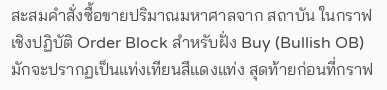สะสมคำสั่งซื้อขายปริมาณมหาศาลจาก สถาบัน ในกราฟเชิงปฏิบัติ Order Block สำหรับฝั่ง Buy (Bullish OB) มักจะปรากฏเป็นแท่งเทียนสีแดงแท่ง สุดท้ายก่อนที่กราฟ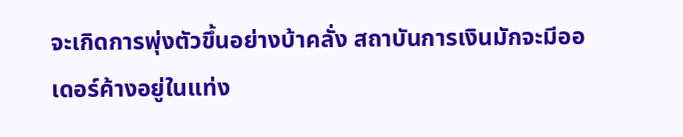จะเกิดการพุ่งตัวขึ้นอย่างบ้าคลั่ง สถาบันการเงินมักจะมีออเดอร์ค้างอยู่ในแท่ง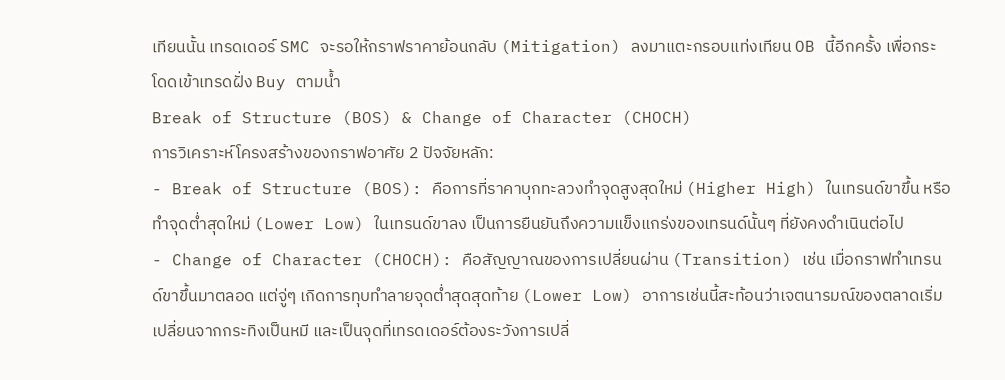เทียนนั้น เทรดเดอร์ SMC จะรอให้กราฟราคาย้อนกลับ (Mitigation) ลงมาแตะกรอบแท่งเทียน OB นี้อีกครั้ง เพื่อกระโดดเข้าเทรดฝั่ง Buy ตามน้ำ
Break of Structure (BOS) & Change of Character (CHOCH)
การวิเคราะห์โครงสร้างของกราฟอาศัย 2 ปัจจัยหลัก:
- Break of Structure (BOS): คือการที่ราคาบุกทะลวงทำจุดสูงสุดใหม่ (Higher High) ในเทรนด์ขาขึ้น หรือทำจุดต่ำสุดใหม่ (Lower Low) ในเทรนด์ขาลง เป็นการยืนยันถึงความแข็งแกร่งของเทรนด์นั้นๆ ที่ยังคงดำเนินต่อไป
- Change of Character (CHOCH): คือสัญญาณของการเปลี่ยนผ่าน (Transition) เช่น เมื่อกราฟทำเทรนด์ขาขึ้นมาตลอด แต่จู่ๆ เกิดการทุบทำลายจุดต่ำสุดสุดท้าย (Lower Low) อาการเช่นนี้สะท้อนว่าเจตนารมณ์ของตลาดเริ่มเปลี่ยนจากกระทิงเป็นหมี และเป็นจุดที่เทรดเดอร์ต้องระวังการเปลี่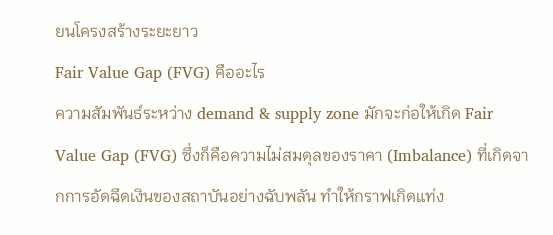ยนโครงสร้างระยะยาว
Fair Value Gap (FVG) คืออะไร
ความสัมพันธ์ระหว่าง demand & supply zone มักจะก่อให้เกิด Fair Value Gap (FVG) ซึ่งก็คือความไม่สมดุลของราคา (Imbalance) ที่เกิดจากการอัดฉีดเงินของสถาบันอย่างฉับพลัน ทำให้กราฟเกิดแท่ง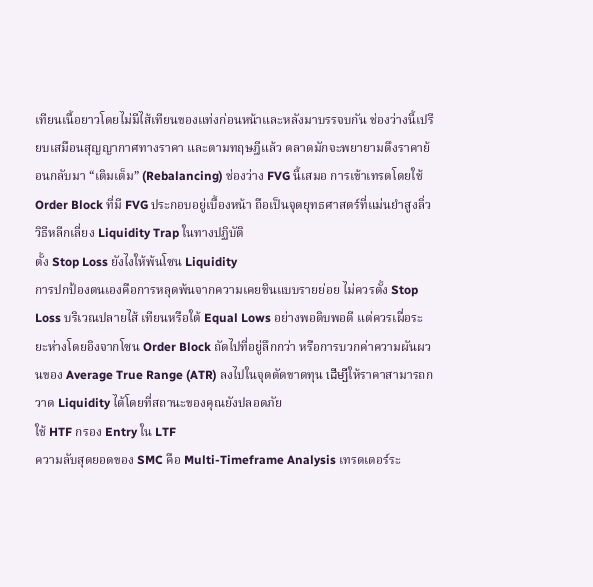เทียนเนื้อยาวโดยไม่มีไส้เทียนของแท่งก่อนหน้าและหลังมาบรรจบกัน ช่องว่างนี้เปรียบเสมือนสุญญากาศทางราคา และตามทฤษฎีแล้ว ตลาดมักจะพยายามดึงราคาย้อนกลับมา “เติมเต็ม” (Rebalancing) ช่องว่าง FVG นี้เสมอ การเข้าเทรดโดยใช้ Order Block ที่มี FVG ประกอบอยู่เบื้องหน้า ถือเป็นจุดยุทธศาสตร์ที่แม่นยำสูงลิ่ว
วิธีหลีกเลี่ยง Liquidity Trap ในทางปฏิบัติ
ตั้ง Stop Loss ยังไงให้พ้นโซน Liquidity
การปกป้องตนเองคือการหลุดพ้นจากความเคยชินแบบรายย่อย ไม่ควรตั้ง Stop Loss บริเวณปลายไส้ เทียนหรือใต้ Equal Lows อย่างพอดิบพอดี แต่ควรเผื่อระยะห่างโดยอิงจากโซน Order Block ถัดไปที่อยู่ลึกกว่า หรือการบวกค่าความผันผวนของ Average True Range (ATR) ลงไปในจุดตัดขาดทุน ដើម្បីให้ราคาสามารถกวาด Liquidity ได้โดยที่สถานะของคุณยังปลอดภัย
ใช้ HTF กรอง Entry ใน LTF
ความลับสุดยอดของ SMC คือ Multi-Timeframe Analysis เทรดเดอร์ระ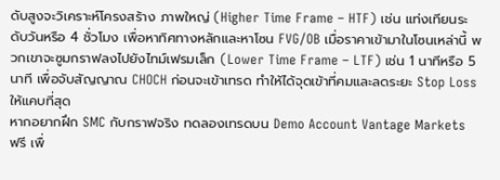ดับสูงจะวิเคราะห์โครงสร้าง ภาพใหญ่ (Higher Time Frame – HTF) เช่น แท่งเทียนระดับวันหรือ 4 ชั่วโมง เพื่อหาทิศทางหลักและหาโซน FVG/OB เมื่อราคาเข้ามาในโซนเหล่านี้ พวกเขาจะซูมกราฟลงไปยังไทม์เฟรมเล็ก (Lower Time Frame – LTF) เช่น 1 นาทีหรือ 5 นาที เพื่อจับสัญญาณ CHOCH ก่อนจะเข้าเทรด ทำให้ได้จุดเข้าที่คมและลดระยะ Stop Loss ให้แคบที่สุด
หากอยากฝึก SMC กับกราฟจริง ทดลองเทรดบน Demo Account Vantage Markets ฟรี เพื่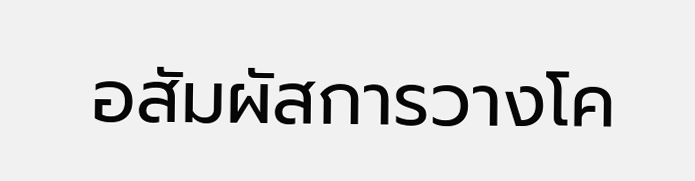อสัมผัสการวางโค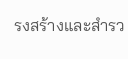รงสร้างและสำรว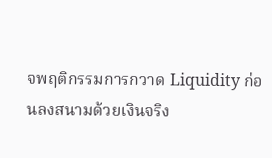จพฤติกรรมการกวาด Liquidity ก่อนลงสนามด้วยเงินจริง